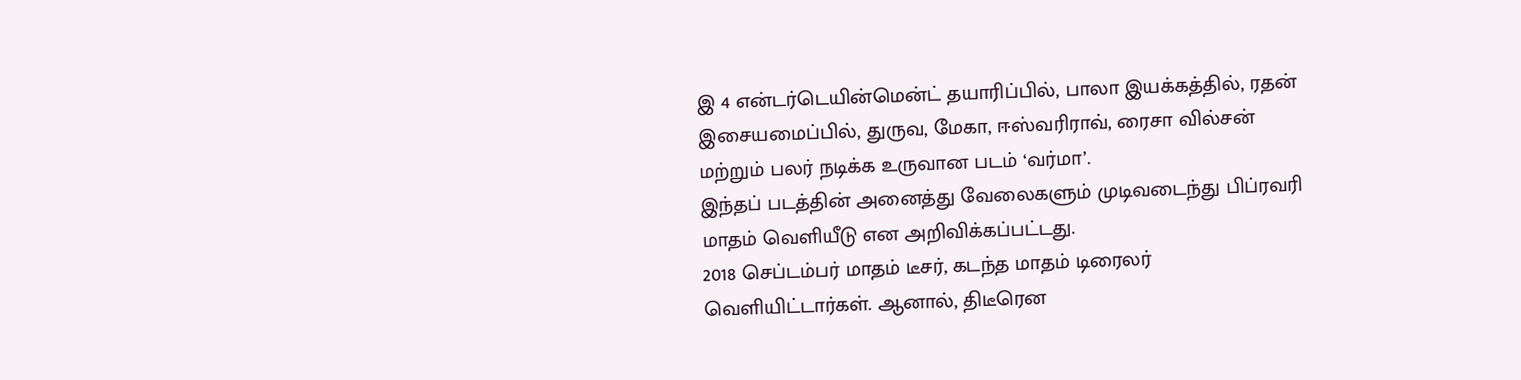இ 4 என்டர்டெயின்மென்ட் தயாரிப்பில், பாலா இயக்கத்தில், ரதன் இசையமைப்பில், துருவ, மேகா, ஈஸ்வரிராவ், ரைசா வில்சன் மற்றும் பலர் நடிக்க உருவான படம் ‘வர்மா’.
இந்தப் படத்தின் அனைத்து வேலைகளும் முடிவடைந்து பிப்ரவரி மாதம் வெளியீடு என அறிவிக்கப்பட்டது.
2018 செப்டம்பர் மாதம் டீசர், கடந்த மாதம் டிரைலர் வெளியிட்டார்கள். ஆனால், திடீரென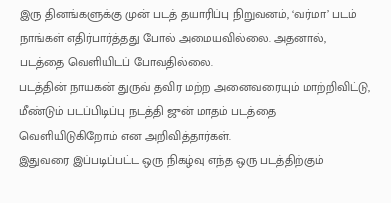இரு தினங்களுக்கு முன் படத் தயாரிப்பு நிறுவனம், ‘வர்மா’ படம் நாங்கள் எதிர்பார்த்தது போல் அமையவில்லை. அதனால், படத்தை வெளியிடப் போவதில்லை.
படத்தின் நாயகன் துருவ் தவிர மற்ற அனைவரையும் மாற்றிவிட்டு, மீண்டும் படப்பிடிப்பு நடத்தி ஜுன் மாதம் படத்தை வெளியிடுகிறோம் என அறிவித்தார்கள்.
இதுவரை இப்படிப்பட்ட ஒரு நிகழ்வு எந்த ஒரு படத்திற்கும்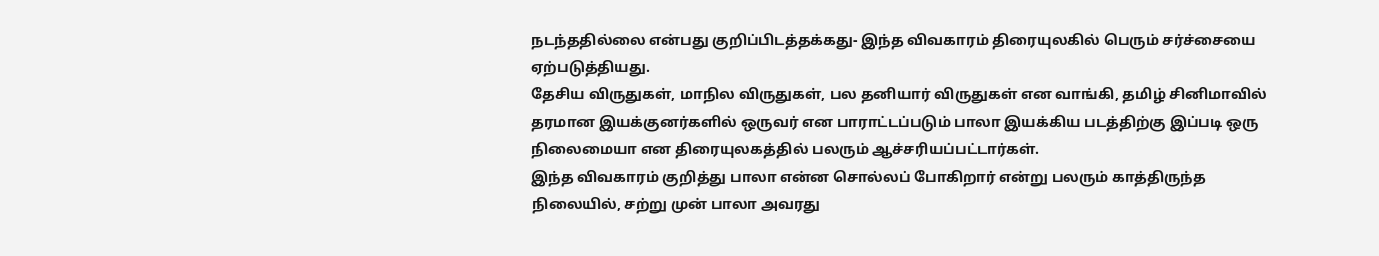நடந்ததில்லை என்பது குறிப்பிடத்தக்கது- இந்த விவகாரம் திரையுலகில் பெரும் சர்ச்சையை ஏற்படுத்தியது.
தேசிய விருதுகள், மாநில விருதுகள், பல தனியார் விருதுகள் என வாங்கி, தமிழ் சினிமாவில் தரமான இயக்குனர்களில் ஒருவர் என பாராட்டப்படும் பாலா இயக்கிய படத்திற்கு இப்படி ஒரு நிலைமையா என திரையுலகத்தில் பலரும் ஆச்சரியப்பட்டார்கள்.
இந்த விவகாரம் குறித்து பாலா என்ன சொல்லப் போகிறார் என்று பலரும் காத்திருந்த நிலையில், சற்று முன் பாலா அவரது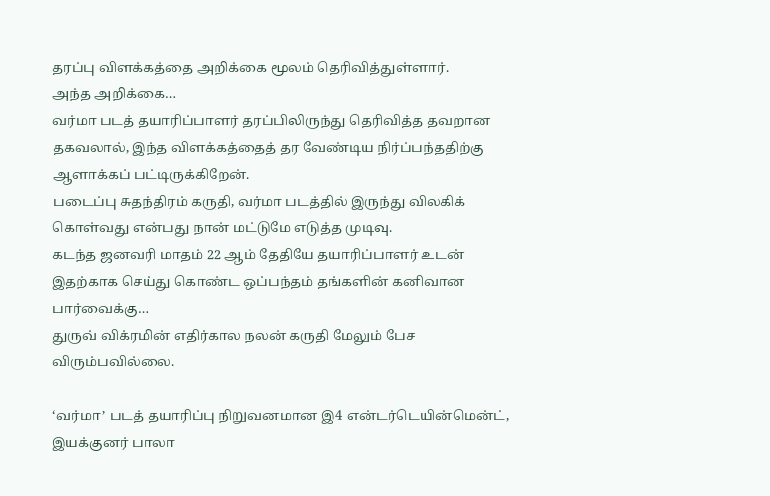தரப்பு விளக்கத்தை அறிக்கை மூலம் தெரிவித்துள்ளார்.
அந்த அறிக்கை…
வர்மா படத் தயாரிப்பாளர் தரப்பிலிருந்து தெரிவித்த தவறான தகவலால், இந்த விளக்கத்தைத் தர வேண்டிய நிர்ப்பந்ததிற்கு ஆளாக்கப் பட்டிருக்கிறேன்.
படைப்பு சுதந்திரம் கருதி, வர்மா படத்தில் இருந்து விலகிக் கொள்வது என்பது நான் மட்டுமே எடுத்த முடிவு.
கடந்த ஜனவரி மாதம் 22 ஆம் தேதியே தயாரிப்பாளர் உடன் இதற்காக செய்து கொண்ட ஒப்பந்தம் தங்களின் கனிவான பார்வைக்கு…
துருவ் விக்ரமின் எதிர்கால நலன் கருதி மேலும் பேச விரும்பவில்லை.

‘வர்மா’ படத் தயாரிப்பு நிறுவனமான இ4 என்டர்டெயின்மென்ட், இயக்குனர் பாலா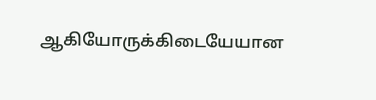ஆகியோருக்கிடையேயான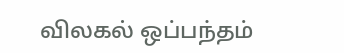விலகல் ஒப்பந்தம்